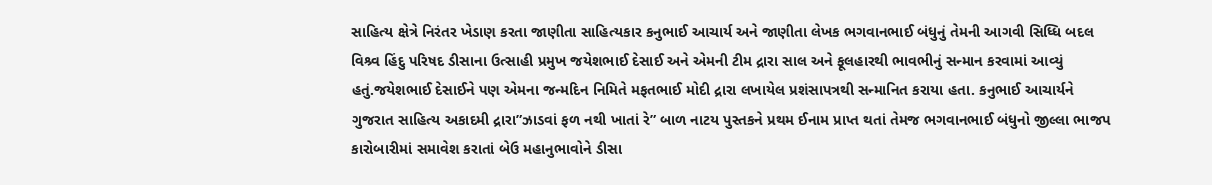સાહિત્ય ક્ષેત્રે નિરંતર ખેડાણ કરતા જાણીતા સાહિત્યકાર કનુભાઈ આચાર્ય અને જાણીતા લેખક ભગવાનભાઈ બંધુનું તેમની આગવી સિધ્ધિ બદલ વિશ્ર્વ હિંદુ પરિષદ ડીસાના ઉત્સાહી પ્રમુખ જયેશભાઈ દેસાઈ અને એમની ટીમ દ્રારા સાલ અને ફૂલહારથી ભાવભીનું સન્માન કરવામાં આવ્યું હતું.જયેશભાઈ દેસાઈને પણ એમના જન્મદિન નિમિતે મફતભાઈ મોદી દ્રારા લખાયેલ પ્રશંસાપત્રથી સન્માનિત કરાયા હતા. કનુભાઈ આચાર્યને ગુજરાત સાહિત્ય અકાદમી દ્રારા”ઝાડવાં ફળ નથી ખાતાં રે” બાળ નાટય પુસ્તકને પ્રથમ ઈનામ પ્રાપ્ત થતાં તેમજ ભગવાનભાઈ બંધુનો જીલ્લા ભાજપ કારોબારીમાં સમાવેશ કરાતાં બેઉ મહાનુભાવોને ડીસા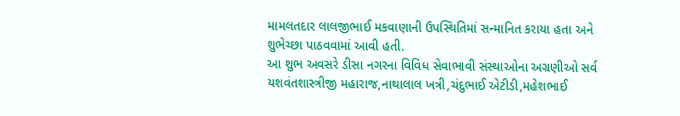મામલતદાર લાલજીભાઈ મકવાણાની ઉપસ્થિતિમાં સન્માનિત કરાયા હતા અને શુભેચ્છા પાઠવવામાં આવી હતી.
આ શુભ અવસરે ડીસા નગરના વિવિધ સેવાભાવી સંસ્થાઓના અગ્રણીઓ સર્વ યશવંતશાસ્ત્રીજી મહારાજ,નાથાલાલ ખત્રી,ચંદુભાઈ એટીડી,મહેશભાઈ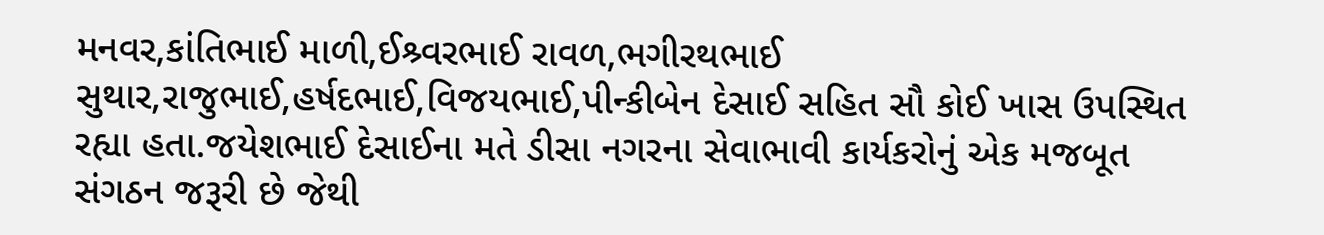મનવર,કાંતિભાઈ માળી,ઈશ્ર્વરભાઈ રાવળ,ભગીરથભાઈ સુથાર,રાજુભાઈ,હર્ષદભાઈ,વિજયભાઈ,પીન્કીબેન દેસાઈ સહિત સૌ કોઈ ખાસ ઉપસ્થિત રહ્યા હતા.જયેશભાઈ દેસાઈના મતે ડીસા નગરના સેવાભાવી કાર્યકરોનું એક મજબૂત સંગઠન જરૂરી છે જેથી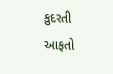કુદરતી આફતો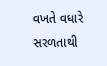વખતે વધારે સરળતાથી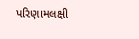પરિણામલક્ષી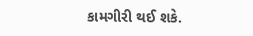કામગીરી થઈ શકે.